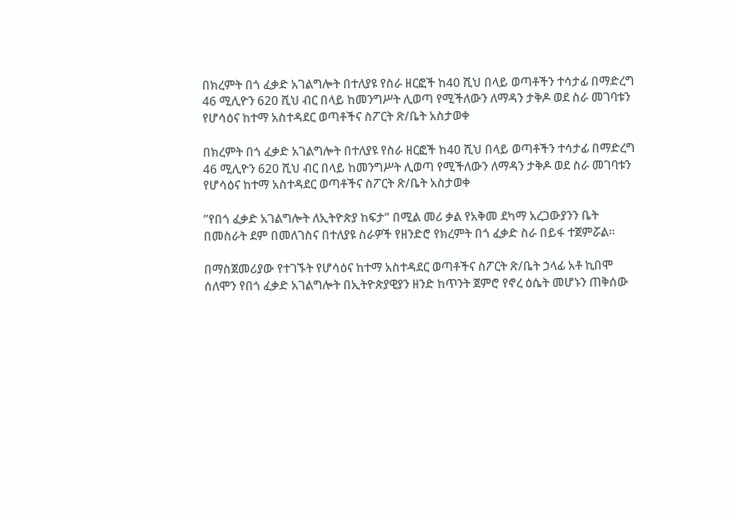በክረምት በጎ ፈቃድ አገልግሎት በተለያዩ የስራ ዘርፎች ከ40 ሺህ በላይ ወጣቶችን ተሳታፊ በማድረግ 46 ሚሊዮን 620 ሺህ ብር በላይ ከመንግሥት ሊወጣ የሚችለውን ለማዳን ታቅዶ ወደ ስራ መገባቱን የሆሳዕና ከተማ አስተዳደር ወጣቶችና ስፖርት ጽ/ቤት አስታወቀ

በክረምት በጎ ፈቃድ አገልግሎት በተለያዩ የስራ ዘርፎች ከ40 ሺህ በላይ ወጣቶችን ተሳታፊ በማድረግ 46 ሚሊዮን 620 ሺህ ብር በላይ ከመንግሥት ሊወጣ የሚችለውን ለማዳን ታቅዶ ወደ ስራ መገባቱን የሆሳዕና ከተማ አስተዳደር ወጣቶችና ስፖርት ጽ/ቤት አስታወቀ

”የበጎ ፈቃድ አገልግሎት ለኢትዮጵያ ከፍታ” በሚል መሪ ቃል የአቅመ ደካማ አረጋውያንን ቤት በመስራት ደም በመለገስና በተለያዩ ስራዎች የዘንድሮ የክረምት በጎ ፈቃድ ስራ በይፋ ተጀምሯል።

በማስጀመሪያው የተገኙት የሆሳዕና ከተማ አስተዳደር ወጣቶችና ስፖርት ጽ/ቤት ኃላፊ አቶ ኪበሞ ሰለሞን የበጎ ፈቃድ አገልግሎት በኢትዮጵያዊያን ዘንድ ከጥንት ጀምሮ የኖረ ዕሴት መሆኑን ጠቅሰው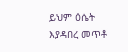ይህም ዕሴት እያዳበረ መጥቶ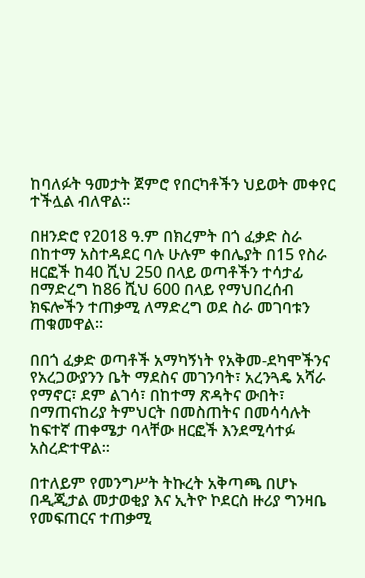ከባለፉት ዓመታት ጀምሮ የበርካቶችን ህይወት መቀየር ተችሏል ብለዋል።

በዘንድሮ የ2018 ዓ.ም በክረምት በጎ ፈቃድ ስራ በከተማ አስተዳደር ባሉ ሁሉም ቀበሌያት በ15 የስራ ዘርፎች ከ40 ሺህ 250 በላይ ወጣቶችን ተሳታፊ በማድረግ ከ86 ሺህ 600 በላይ የማህበረሰብ ክፍሎችን ተጠቃሚ ለማድረግ ወደ ስራ መገባቱን ጠቁመዋል።

በበጎ ፈቃድ ወጣቶች አማካኝነት የአቅመ-ደካሞችንና የአረጋውያንን ቤት ማደስና መገንባት፣ አረንጓዴ አሻራ የማኖር፣ ደም ልገሳ፣ በከተማ ጽዳትና ውበት፣ በማጠናከሪያ ትምህርት በመስጠትና በመሳሳሉት ከፍተኛ ጠቀሜታ ባላቸው ዘርፎች እንደሚሳተፉ አስረድተዋል።

በተለይም የመንግሥት ትኩረት አቅጣጫ በሆኑ በዲጂታል መታወቂያ እና ኢትዮ ኮደርስ ዙሪያ ግንዛቤ የመፍጠርና ተጠቃሚ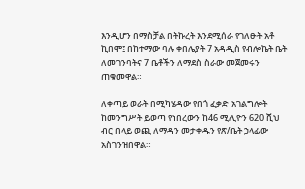እንዲሆን በማስቻል በትኩረት እንደሚሰራ የገለፁት አቶ ኪበሞ፤ በከተማው ባሉ ቀበሌያት 7 አዳዲስ የብሎኬት ቤት ለመገንባትና 7 ቤቶችን ለማደስ ስራው መጀመሩን ጠቁመዋል።

ለቀጣይ ወራት በሚካሄዳው የበጎ ፈቃድ አገልግሎት ከመንግሥት ይወጣ የነበረውን ከ46 ሚሊዮን 620 ሺህ ብር በላይ ወጪ ለማዳን መታቀዱን የጽ/ቤት ኃላፊው አስገንዝበዋል።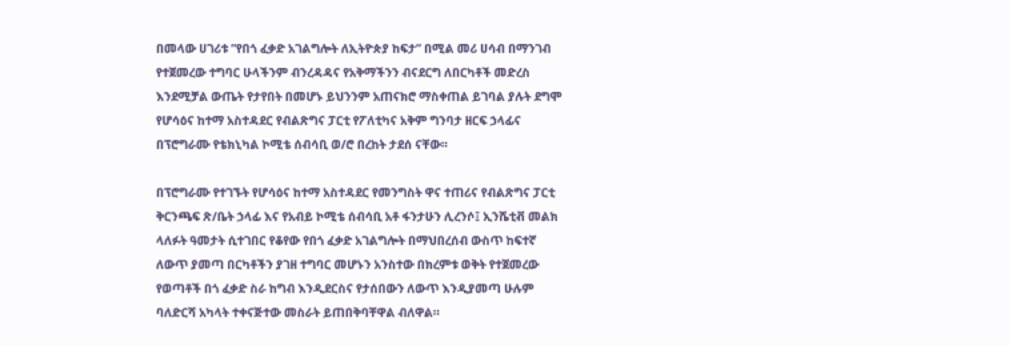በመላው ሀገሪቱ ”የበጎ ፈቃድ አገልግሎት ለኢትዮጵያ ከፍታ” በሚል መሪ ሀሳብ በማንገብ የተጀመረው ተግባር ሁላችንም ብንረዳዳና የአቅማችንን ብናደርግ ለበርካቶች መድረስ እንደሚቻል ውጤት የታየበት በመሆኑ ይህንንም አጠናክሮ ማስቀጠል ይገባል ያሉት ደግሞ የሆሳዕና ከተማ አስተዳደር የብልጽግና ፓርቲ የፖለቲካና አቅም ግንባታ ዘርፍ ኃላፊና በፕሮግራሙ የቴክኒካል ኮሚቴ ሰብሳቢ ወ/ሮ በረከት ታደሰ ናቸው።

በፕሮግራሙ የተገኙት የሆሳዕና ከተማ አስተዳደር የመንግስት ዋና ተጠሪና የብልጽግና ፓርቲ ቅርንጫፍ ጽ/ቤት ኃላፊ እና የአብይ ኮሚቴ ሰብሳቢ አቶ ፋንታሁን ሊረንሶ፤ ኢንሼቲቭ መልክ ላለፉት ዓመታት ሲተገበር የቆየው የበጎ ፈቃድ አገልግሎት በማህበረሰብ ውስጥ ከፍተኛ ለውጥ ያመጣ በርካቶችን ያገዘ ተግባር መሆኑን አንስተው በክረምቱ ወቅት የተጀመረው የወጣቶች በጎ ፈቃድ ስራ ከግብ እንዲደርስና የታሰበውን ለውጥ እንዲያመጣ ሁሉም ባለድርሻ አካላት ተቀናጅተው መስራት ይጠበቅባቸዋል ብለዋል።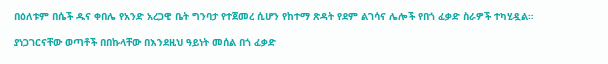በዕለቱም በሴች ዱና ቀበሌ የአንድ አረጋዊ ቤት ግንባታ የተጀመረ ሲሆን የከተማ ጽዳት የደም ልገሳና ሌሎች የበጎ ፈቃድ ስራዎች ተካሂዷል።

ያነጋገርናቸው ወጣቶች በበኩላቸው በእንደዚህ ዓይነት መሰል በጎ ፈቃድ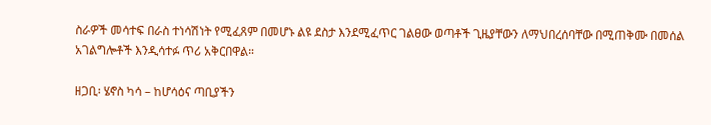ስራዎች መሳተፍ በራስ ተነሳሽነት የሚፈጸም በመሆኑ ልዩ ደስታ እንደሚፈጥር ገልፀው ወጣቶች ጊዜያቸውን ለማህበረሰባቸው በሚጠቅሙ በመሰል አገልግሎቶች እንዲሳተፉ ጥሪ አቅርበዋል።

ዘጋቢ፡ ሄኖስ ካሳ – ከሆሳዕና ጣቢያችን